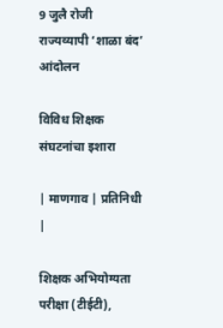9 जुलै रोजी राज्यव्यापी ‌‘शाळा बंद’ आंदोलन

विविध शिक्षक संघटनांचा इशारा

| माणगाव | प्रतिनिधी |

शिक्षक अभियोग्यता परीक्षा (टीईटी),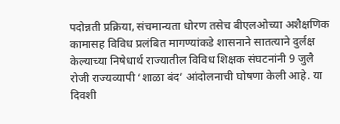पदोन्नती प्रक्रिया, संचमान्यता धोरण तसेच बीएलओच्या अशैक्षणिक कामासह विविध प्रलंबित मागण्यांकडे शासनाने सातत्याने दुर्लक्ष केल्याच्या निषेधार्थ राज्यातील विविध शिक्षक संघटनांनी 9 जुलै रोजी राज्यव्यापी ‌‘शाळा बंद’ आंदोलनाची घोषणा केली आहे. या दिवशी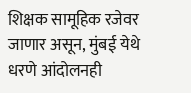शिक्षक सामूहिक रजेवर जाणार असून, मुंबई येथे धरणे आंदोलनही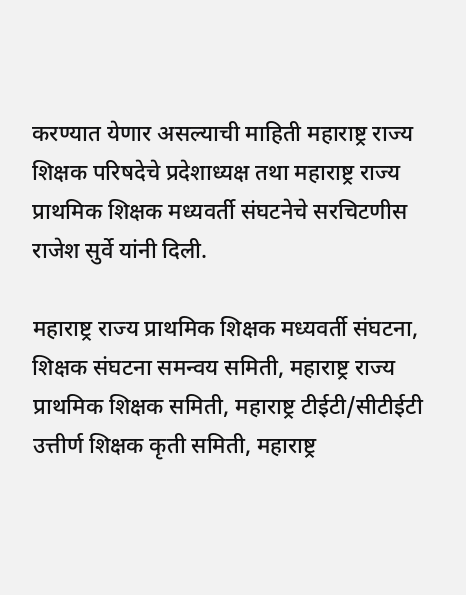करण्यात येणार असल्याची माहिती महाराष्ट्र राज्य शिक्षक परिषदेचे प्रदेशाध्यक्ष तथा महाराष्ट्र राज्य प्राथमिक शिक्षक मध्यवर्ती संघटनेचे सरचिटणीस राजेश सुर्वे यांनी दिली.

महाराष्ट्र राज्य प्राथमिक शिक्षक मध्यवर्ती संघटना, शिक्षक संघटना समन्वय समिती, महाराष्ट्र राज्य प्राथमिक शिक्षक समिती, महाराष्ट्र टीईटी/सीटीईटी उत्तीर्ण शिक्षक कृती समिती, महाराष्ट्र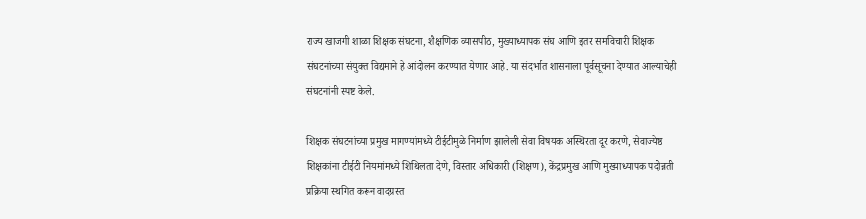राज्य खाजगी शाळा शिक्षक संघटना, शैक्षणिक व्यासपीठ, मुख्याध्यापक संघ आणि इतर समविचारी शिक्षक संघटनांच्या संयुक्त विद्यमाने हे आंदोलन करण्यात येणार आहे. या संदर्भात शासनाला पूर्वसूचना देण्यात आल्याचेही संघटनांनी स्पष्ट केले.

शिक्षक संघटनांच्या प्रमुख मागण्यांमध्ये टीईटीमुळे निर्माण झालेली सेवा विषयक अस्थिरता दूर करणे, सेवाज्येष्ठ शिक्षकांना टीईटी नियमांमध्ये शिथिलता देणे, विस्तार अधिकारी (शिक्षण), केंद्रप्रमुख आणि मुख्याध्यापक पदोन्नती प्रक्रिया स्थगित करून वादग्रस्त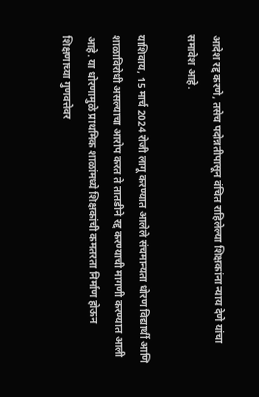आदेश रद्द करणे, तसेच पदोन्नतीपासून वंचित राहिलेल्या शिक्षकांना न्याय देणे यांचा समावेश आहे.

याशिवाय, 15 मार्च 2024 रोजी लागू करण्यात आलेले संचमान्यता धोरण विद्यार्थी आणि शाळाविरोधी असल्याचा आरोप करत ते तातडीने रद्द करण्याची मागणी करण्यात आली आहे. या धोरणामुळे प्राथमिक शाळांमध्ये शिक्षकांची कमतरता निर्माण होऊन शिक्षणाच्या गुणवत्तेवर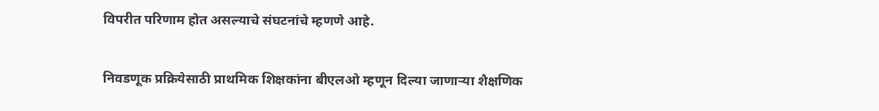विपरीत परिणाम होत असल्याचे संघटनांचे म्हणणे आहे.

निवडणूक प्रक्रियेसाठी प्राथमिक शिक्षकांना बीएलओ म्हणून दिल्या जाणाऱ्या शैक्षणिक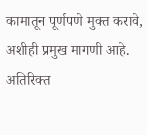कामातून पूर्णपणे मुक्त करावे, अशीही प्रमुख मागणी आहे. अतिरिक्त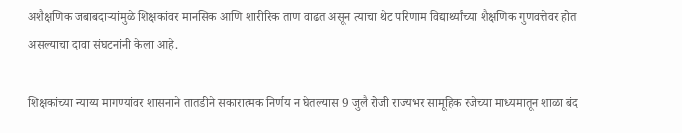अशैक्षणिक जबाबदाऱ्यांमुळे शिक्षकांवर मानसिक आणि शारीरिक ताण वाढत असून त्याचा थेट परिणाम विद्यार्थ्यांच्या शैक्षणिक गुणवत्तेवर होत असल्याचा दावा संघटनांनी केला आहे.

शिक्षकांच्या न्याय्य मागण्यांवर शासनाने तातडीने सकारात्मक निर्णय न घेतल्यास 9 जुलै रोजी राज्यभर सामूहिक रजेच्या माध्यमातून शाळा बंद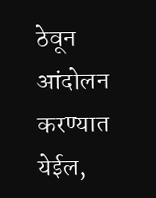ठेवून आंदोलन करण्यात येईल,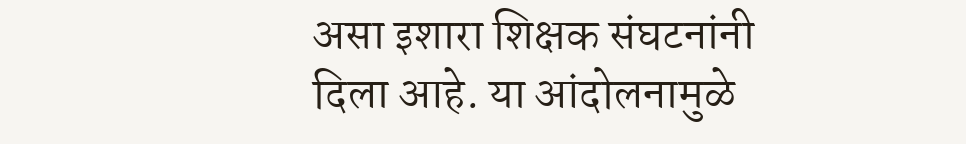असा इशारा शिक्षक संघटनांनी दिला आहे. या आंदोलनामुळे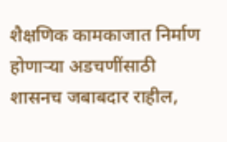शैक्षणिक कामकाजात निर्माण होणाऱ्या अडचणींसाठी शासनच जबाबदार राहील,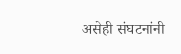असेही संघटनांनी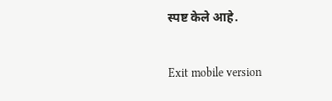स्पष्ट केले आहे.

Exit mobile version